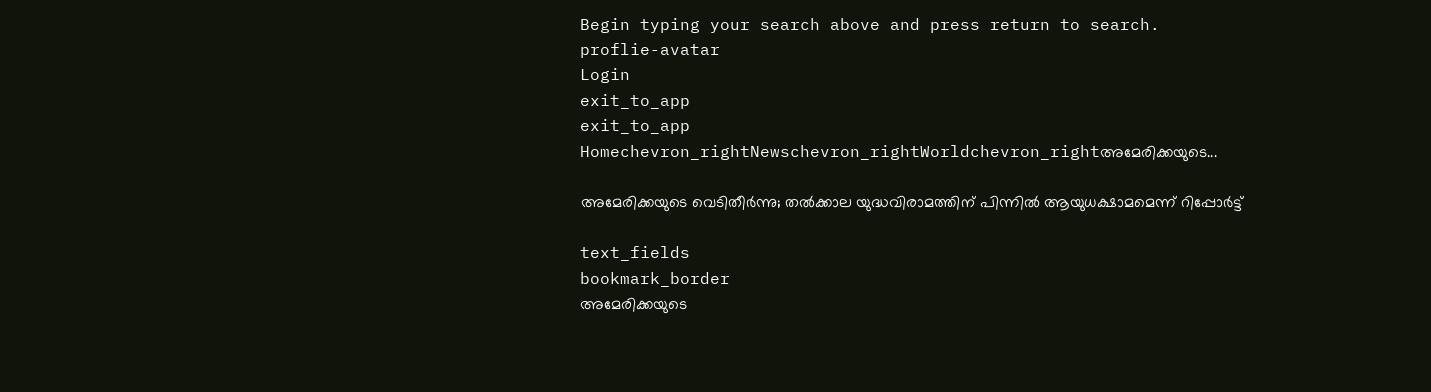Begin typing your search above and press return to search.
proflie-avatar
Login
exit_to_app
exit_to_app
Homechevron_rightNewschevron_rightWorldchevron_rightഅമേരിക്കയുടെ...

അമേരിക്കയുടെ വെടിതീർന്നു; തൽക്കാല യുദ്ധവിരാമത്തിന് പിന്നിൽ ആയുധക്ഷാമമെന്ന് റിപ്പോർട്ട്

text_fields
bookmark_border
അമേരിക്കയുടെ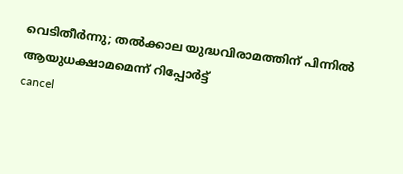വെടിതീർന്നു; തൽക്കാല യുദ്ധവിരാമത്തിന് പിന്നിൽ ആയുധക്ഷാമമെന്ന് റിപ്പോർട്ട്
cancel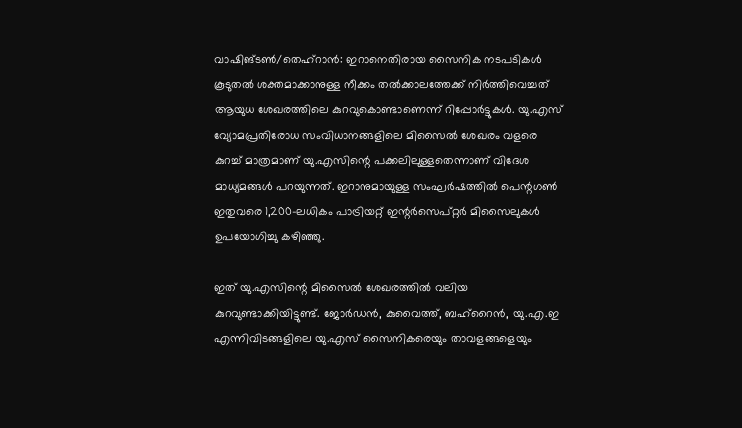വാഷിങ്ടൺ/തെഹ്‌റാൻ: ഇറാനെതിരായ സൈനിക നടപടികൾ കൂടുതൽ ശക്തമാക്കാനുള്ള നീക്കം തൽക്കാലത്തേക്ക് നിർത്തിവെച്ചത് ആയുധ ശേഖരത്തിലെ കുറവുകൊണ്ടാണെന്ന് റിപ്പോർട്ടുകൾ. യു.എസ് വ്യോമപ്രതിരോധ സംവിധാനങ്ങളിലെ മിസൈൽ ശേഖരം വളരെ കുറച്ച് മാത്രമാണ് യു.എസിന്റെ പക്കലിലുള്ളതെന്നാണ് വിദേശ മാധ്യമങ്ങൾ പറയുന്നത്. ഇറാനുമായുള്ള സംഘർഷത്തിൽ പെന്റഗൺ ഇതുവരെ 1,200-ലധികം പാട്രിയറ്റ് ഇന്റർസെപ്റ്റർ മിസൈലുകൾ ഉപയോഗിച്ചു കഴിഞ്ഞു.

ഇത് യു.എസിന്റെ മിസൈൽ ശേഖരത്തിൽ വലിയ കുറവുണ്ടാക്കിയിട്ടുണ്ട്. ജോർഡൻ, കുവൈത്ത്, ബഹ്റൈൻ, യു.എ.ഇ എന്നിവിടങ്ങളിലെ യു.എസ് സൈനികരെയും താവളങ്ങളെയും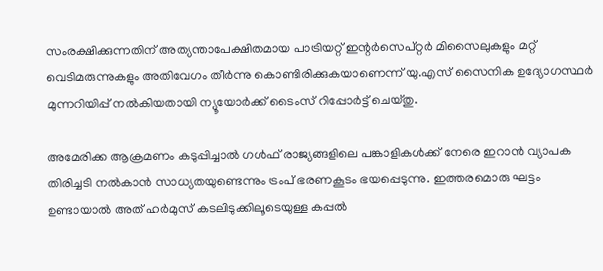സംരക്ഷിക്കുന്നതിന് അത്യന്താപേക്ഷിതമായ പാട്രിയറ്റ് ഇന്റർസെപ്റ്റർ മിസൈലുകളും മറ്റ് വെടിമരുന്നുകളും അതിവേഗം തീർന്നു കൊണ്ടിരിക്കുകയാണെന്ന് യു.എസ് സൈനിക ഉദ്യോഗസ്ഥർ മുന്നറിയിപ്പ് നൽകിയതായി ന്യൂയോർക്ക് ടൈംസ് റിപ്പോർട്ട് ചെയ്തു.

അമേരിക്ക ആക്രമണം കടുപ്പിച്ചാൽ ഗൾഫ് രാജ്യങ്ങളിലെ പങ്കാളികൾക്ക് നേരെ ഇറാൻ വ്യാപക തിരിച്ചടി നൽകാൻ സാധ്യതയുണ്ടെന്നും ട്രംപ് ഭരണകൂടം ഭയപ്പെടുന്നു. ഇത്തരമൊരു ഘട്ടം ഉണ്ടായാൽ അത് ഹർമുസ് കടലിടുക്കിലൂടെയുള്ള കപ്പൽ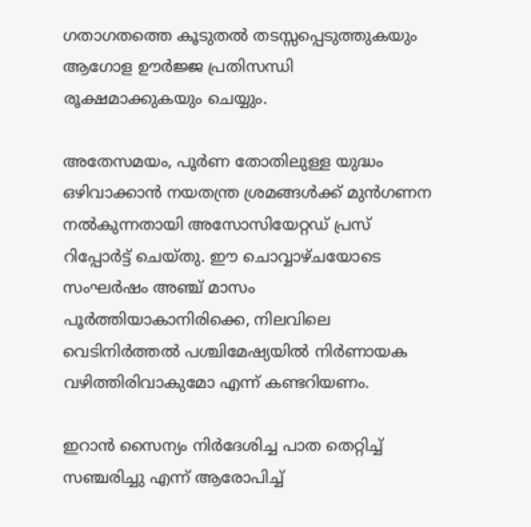ഗതാഗതത്തെ കൂടുതൽ തടസ്സപ്പെടുത്തുകയും ആഗോള ഊർജ്ജ പ്രതിസന്ധി രൂക്ഷമാക്കുകയും ചെയ്യും.

അതേസമയം, പൂർണ തോതിലുള്ള യുദ്ധം ഒഴിവാക്കാൻ നയതന്ത്ര ശ്രമങ്ങൾക്ക് മുൻഗണന നൽകുന്നതായി അസോസിയേറ്റഡ് പ്രസ് റിപ്പോർട്ട് ചെയ്തു. ഈ ചൊവ്വാഴ്ചയോടെ സംഘർഷം അഞ്ച് മാസം പൂർത്തിയാകാനിരിക്കെ, നിലവിലെ വെടിനിർത്തൽ പശ്ചിമേഷ്യയിൽ നിർണായക വഴിത്തിരിവാകുമോ എന്ന് കണ്ടറിയണം.

ഇറാൻ സൈന്യം നിർദേശിച്ച പാത തെറ്റിച്ച് സഞ്ചരിച്ചു എന്ന് ആരോപിച്ച്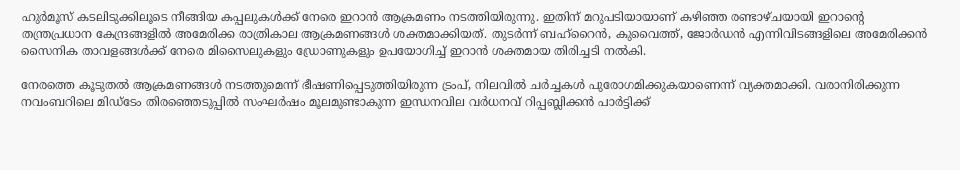ഹുർമൂസ് കടലിടുക്കിലൂടെ നീങ്ങിയ കപ്പലുകൾക്ക് നേരെ ഇറാൻ ആക്രമണം നടത്തിയിരുന്നു. ഇതിന് മറുപടിയായാണ് കഴിഞ്ഞ രണ്ടാഴ്ചയായി ഇറാന്റെ തന്ത്രപ്രധാന കേന്ദ്രങ്ങളിൽ അമേരിക്ക രാത്രികാല ആക്രമണങ്ങൾ ശക്തമാക്കിയത്. തുടർന്ന് ബഹ്റൈൻ, കുവൈത്ത്, ജോർഡൻ എന്നിവിടങ്ങളിലെ അമേരിക്കൻ സൈനിക താവളങ്ങൾക്ക് നേരെ മിസൈലുകളും ഡ്രോണുകളും ഉപയോഗിച്ച് ഇറാൻ ശക്തമായ തിരിച്ചടി നൽകി.

നേരത്തെ കൂടുതൽ ആക്രമണങ്ങൾ നടത്തുമെന്ന് ഭീഷണിപ്പെടുത്തിയിരുന്ന ട്രംപ്, നിലവിൽ ചർച്ചകൾ പുരോഗമിക്കുകയാണെന്ന് വ്യക്തമാക്കി. വരാനിരിക്കുന്ന നവംബറിലെ മിഡ്‌ടേം തിരഞ്ഞെടുപ്പിൽ സംഘർഷം മൂലമുണ്ടാകുന്ന ഇന്ധനവില വർധനവ് റിപ്പബ്ലിക്കൻ പാർട്ടിക്ക്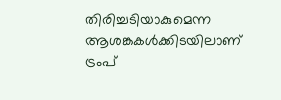തിരിച്ചടിയാകുമെന്ന ആശങ്കകൾക്കിടയിലാണ് ട്രംപ്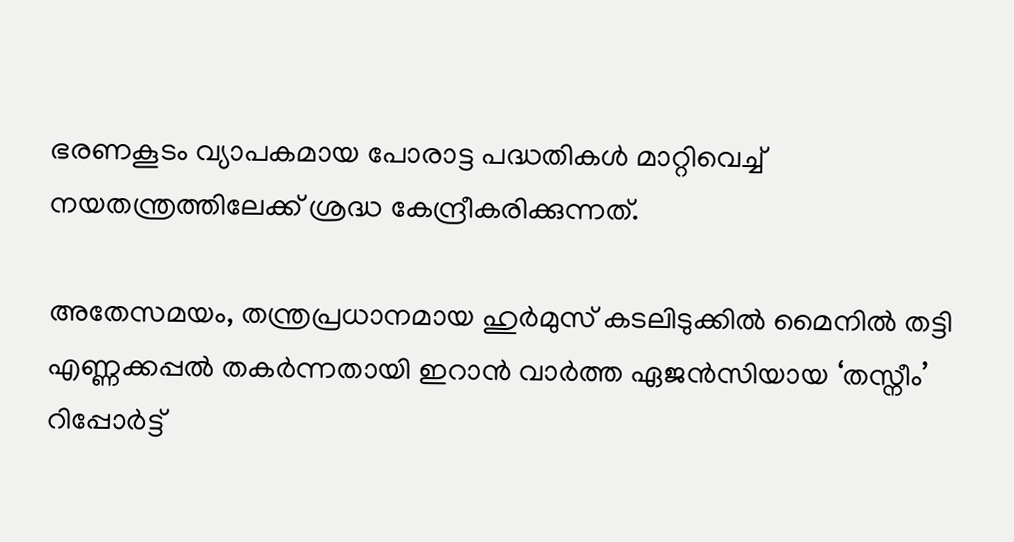ഭരണകൂടം വ്യാപകമായ പോരാട്ട പദ്ധതികൾ മാറ്റിവെച്ച് നയതന്ത്രത്തിലേക്ക് ശ്രദ്ധ കേന്ദ്രീകരിക്കുന്നത്.

അതേസമയം, തന്ത്രപ്രധാനമായ ഹുർമുസ് കടലിടുക്കിൽ മൈനിൽ തട്ടി എണ്ണക്കപ്പൽ തകർന്നതായി ഇറാൻ വാർത്ത ഏജൻസിയായ ‘തസ്നീം’ റിപ്പോർട്ട്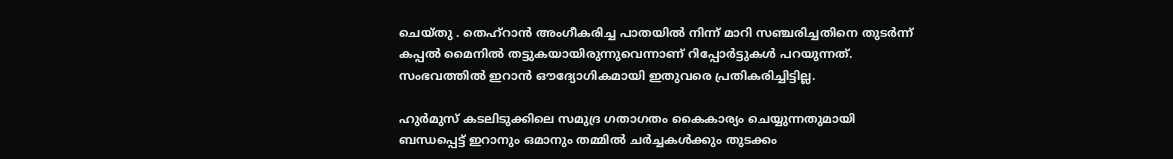ചെയ്തു . തെഹ്റാൻ അംഗീകരിച്ച പാതയിൽ നിന്ന് മാറി സഞ്ചരിച്ചതിനെ തുടർന്ന് കപ്പൽ മൈനിൽ തട്ടുകയായിരുന്നുവെന്നാണ് റിപ്പോർട്ടുകൾ പറയുന്നത്. സംഭവത്തിൽ ഇറാൻ ഔദ്യോഗികമായി ഇതുവരെ പ്രതികരിച്ചിട്ടില്ല.

ഹുർമുസ് കടലിടുക്കിലെ സമുദ്ര ഗതാഗതം കൈകാര്യം ചെയ്യുന്നതുമായി ബന്ധപ്പെട്ട് ഇറാനും ഒമാനും തമ്മിൽ ചർച്ചകൾക്കും തുടക്കം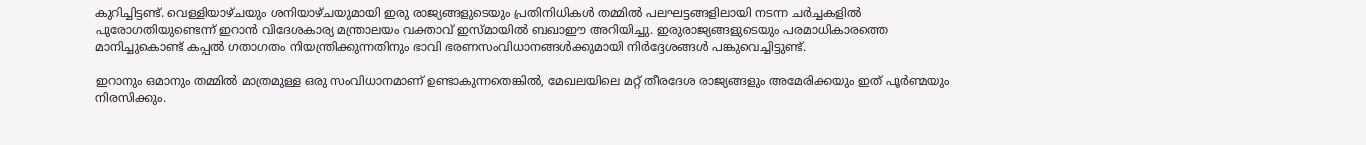കുറിച്ചിട്ടണ്ട്. വെള്ളിയാഴ്ചയും ശനിയാഴ്ചയുമായി ഇരു രാജ്യങ്ങളുടെയും പ്രതിനിധികൾ തമ്മിൽ പലഘട്ടങ്ങളിലായി നടന്ന ചർച്ചകളിൽ പുരോഗതിയുണ്ടെന്ന് ഇറാൻ വിദേശകാര്യ മന്ത്രാലയം വക്താവ് ഇസ്മായിൽ ബഖാഈ അറിയിച്ചു. ഇരുരാജ്യങ്ങളുടെയും പരമാധികാരത്തെ മാനിച്ചുകൊണ്ട് കപ്പൽ ഗതാഗതം നിയന്ത്രിക്കുന്നതിനും ഭാവി ഭരണസംവിധാനങ്ങൾക്കുമായി നിർദ്ദേശങ്ങൾ പങ്കുവെച്ചിട്ടുണ്ട്.

ഇറാനും ഒമാനും തമ്മിൽ മാത്രമുള്ള ഒരു സംവിധാനമാണ് ഉണ്ടാകുന്നതെങ്കിൽ, മേഖലയിലെ മറ്റ് തീരദേശ രാജ്യങ്ങളും അമേരിക്കയും ഇത് പൂർണ്മയും നിരസിക്കും.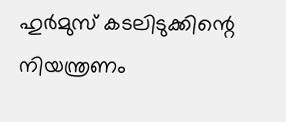ഹുർമുസ് കടലിടുക്കിന്റെ നിയന്ത്രണം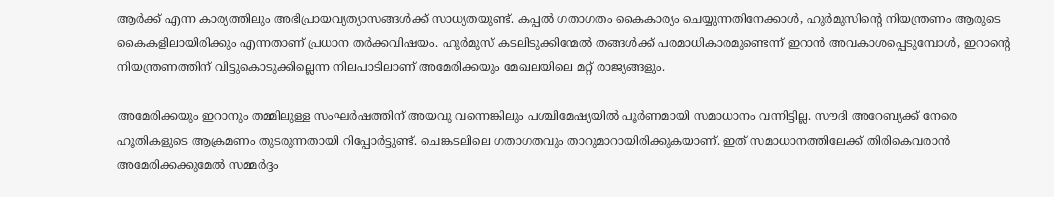ആർക്ക് എന്ന കാര്യത്തിലും അഭിപ്രായവ്യത്യാസങ്ങൾക്ക് സാധ്യതയുണ്ട്. കപ്പൽ ഗതാഗതം കൈകാര്യം ചെയ്യുന്നതിനേക്കാൾ, ഹുർമുസിന്റെ നിയന്ത്രണം ആരുടെ കൈകളിലായിരിക്കും എന്നതാണ് പ്രധാന തർക്കവിഷയം. ഹുർമുസ് കടലിടുക്കിന്മേൽ തങ്ങൾക്ക് പരമാധികാരമുണ്ടെന്ന് ഇറാൻ അവകാശപ്പെടുമ്പോൾ, ഇറാന്റെ നിയന്ത്രണത്തിന് വിട്ടുകൊടുക്കില്ലെന്ന നിലപാടിലാണ് അമേരിക്കയും മേഖലയിലെ മറ്റ് രാജ്യങ്ങളും.

അമേരിക്കയും ഇറാനും തമ്മിലുള്ള സംഘർഷത്തിന് അയവു വന്നെങ്കിലും പശ്ചിമേഷ്യയിൽ പൂർണമായി സമാധാനം വന്നിട്ടില്ല. സൗദി അറേബ്യക്ക് നേരെ ഹൂതികളുടെ ആക്രമണം തുടരുന്നതായി റിപ്പോർട്ടുണ്ട്. ചെങ്കടലിലെ ഗതാഗതവും താറുമാറായിരിക്കുകയാണ്. ഇത് സമാധാനത്തിലേക്ക് തിരികെവരാൻ അമേരിക്കക്കുമേൽ സമ്മർദ്ദം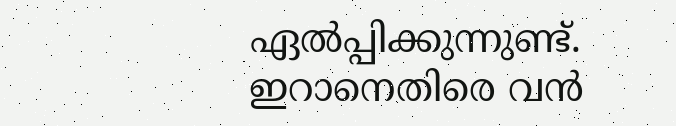ഏൽപ്പിക്കുന്നുണ്ട്. ഇറാനെതിരെ വൻ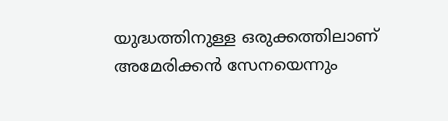യുദ്ധത്തിനുള്ള ഒരുക്കത്തിലാണ് അമേരിക്കൻ സേനയെന്നും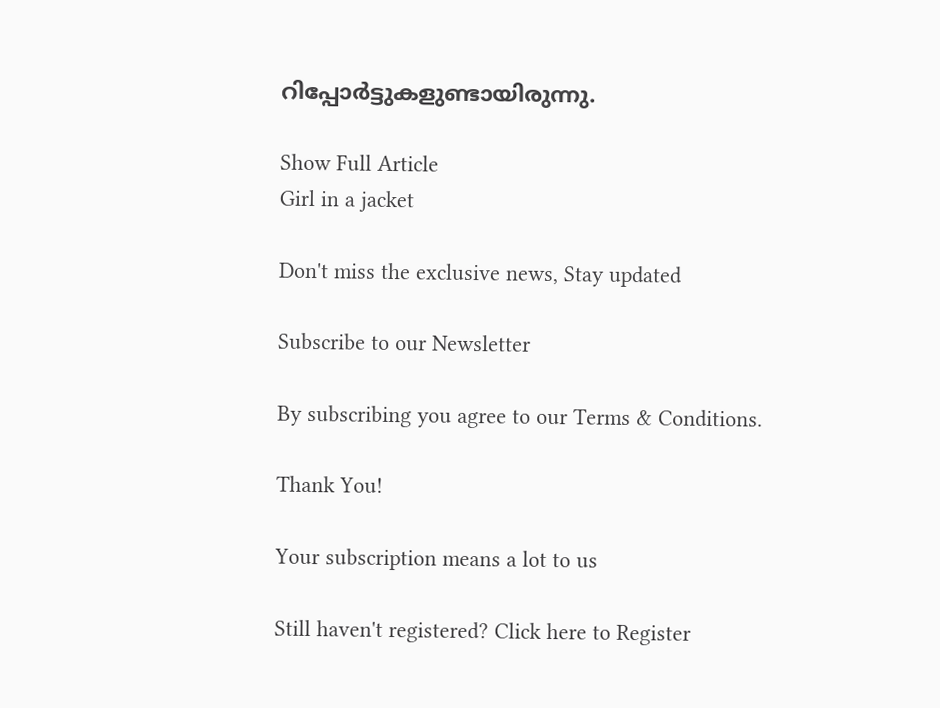റിപ്പോർട്ടുകളുണ്ടായിരുന്നു.

Show Full Article
Girl in a jacket

Don't miss the exclusive news, Stay updated

Subscribe to our Newsletter

By subscribing you agree to our Terms & Conditions.

Thank You!

Your subscription means a lot to us

Still haven't registered? Click here to Register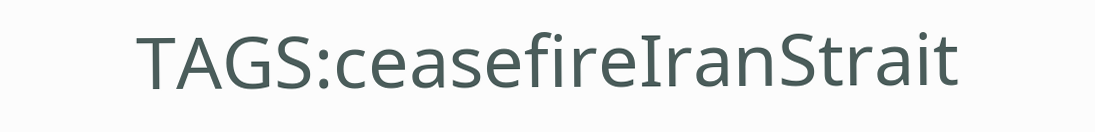TAGS:ceasefireIranStrait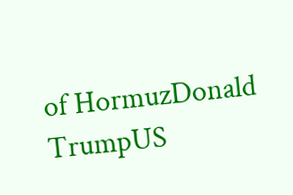of HormuzDonald TrumpUS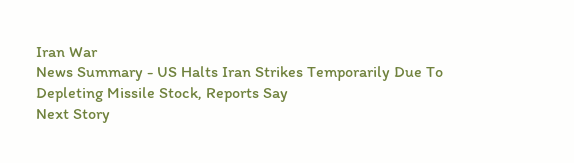Iran War
News Summary - US Halts Iran Strikes Temporarily Due To Depleting Missile Stock, Reports Say
Next Story